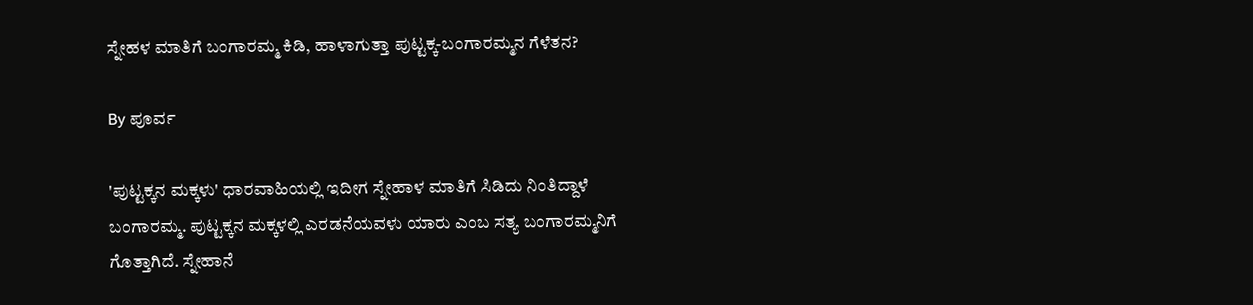ಸ್ನೇಹಳ ಮಾತಿಗೆ ಬಂಗಾರಮ್ಮ ಕಿಡಿ, ಹಾಳಾಗುತ್ತಾ ಪುಟ್ಟಕ್ಕ-ಬಂಗಾರಮ್ಮನ ಗೆಳೆತನ?

By ಪೂರ್ವ

'ಪುಟ್ಟಕ್ಕನ ಮಕ್ಕಳು' ಧಾರವಾಹಿಯಲ್ಲಿ ಇದೀಗ ಸ್ನೇಹಾಳ ಮಾತಿಗೆ ಸಿಡಿದು ನಿಂತಿದ್ದಾಳೆ ಬಂಗಾರಮ್ಮ. ಪುಟ್ಟಕ್ಕನ ಮಕ್ಕಳಲ್ಲಿ ಎರಡನೆಯವಳು ಯಾರು ಎಂಬ ಸತ್ಯ ಬಂಗಾರಮ್ಮನಿಗೆ ಗೊತ್ತಾಗಿದೆ. ಸ್ನೇಹಾನೆ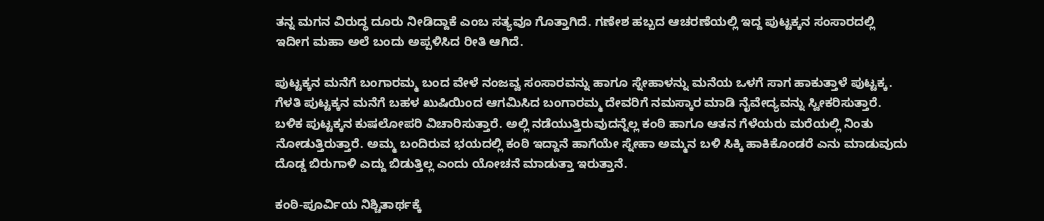ತನ್ನ ಮಗನ ವಿರುದ್ಧ ದೂರು ನೀಡಿದ್ದಾಕೆ ಎಂಬ ಸತ್ಯವೂ ಗೊತ್ತಾಗಿದೆ. ಗಣೇಶ ಹಬ್ಬದ ಆಚರಣೆಯಲ್ಲಿ ಇದ್ದ ಪುಟ್ಟಕ್ಕನ ಸಂಸಾರದಲ್ಲಿ ಇದೀಗ ಮಹಾ ಅಲೆ ಬಂದು ಅಪ್ಪಳಿಸಿದ ರೀತಿ ಆಗಿದೆ.

ಪುಟ್ಟಕ್ಕನ ಮನೆಗೆ ಬಂಗಾರಮ್ಮ ಬಂದ ವೇಳೆ ನಂಜವ್ವ ಸಂಸಾರವನ್ನು ಹಾಗೂ ಸ್ನೇಹಾಳನ್ನು ಮನೆಯ ಒಳಗೆ ಸಾಗ ಹಾಕುತ್ತಾಳೆ ಪುಟ್ಟಕ್ಕ. ಗೆಳತಿ ಪುಟ್ಟಕ್ಕನ ಮನೆಗೆ ಬಹಳ ಖುಷಿಯಿಂದ ಆಗಮಿಸಿದ ಬಂಗಾರಮ್ಮ ದೇವರಿಗೆ ನಮಸ್ಕಾರ ಮಾಡಿ ನೈವೇದ್ಯವನ್ನು ಸ್ವೀಕರಿಸುತ್ತಾರೆ. ಬಳಿಕ ಪುಟ್ಟಕ್ಕನ ಕುಷಲೋಪರಿ ವಿಚಾರಿಸುತ್ತಾರೆ. ಅಲ್ಲಿ ನಡೆಯುತ್ತಿರುವುದನ್ನೆಲ್ಲ ಕಂಠಿ ಹಾಗೂ ಆತನ ಗೆಳೆಯರು ಮರೆಯಲ್ಲಿ ನಿಂತು ನೋಡುತ್ತಿರುತ್ತಾರೆ. ಅಮ್ಮ ಬಂದಿರುವ ಭಯದಲ್ಲಿ ಕಂಠಿ ಇದ್ದಾನೆ ಹಾಗೆಯೇ ಸ್ನೇಹಾ ಅಮ್ಮನ ಬಳಿ ಸಿಕ್ಕಿ ಹಾಕಿಕೊಂಡರೆ ಎನು ಮಾಡುವುದು ದೊಡ್ಡ ಬಿರುಗಾಳಿ ಎದ್ದು ಬಿಡುತ್ತಿಲ್ಲ ಎಂದು ಯೋಚನೆ ಮಾಡುತ್ತಾ ಇರುತ್ತಾನೆ.

ಕಂಠಿ-ಪೂರ್ವಿಯ ನಿಶ್ಚಿತಾರ್ಥಕ್ಕೆ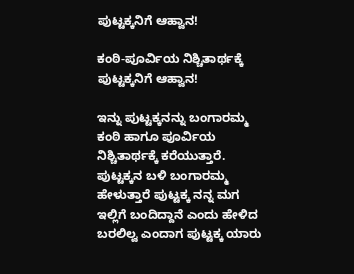ಪುಟ್ಟಕ್ಕನಿಗೆ ಆಹ್ವಾನ!

ಕಂಠಿ-ಪೂರ್ವಿಯ ನಿಶ್ಚಿತಾರ್ಥಕ್ಕೆ ಪುಟ್ಟಕ್ಕನಿಗೆ ಆಹ್ವಾನ!

ಇನ್ನು ಪುಟ್ಟಕ್ಕನನ್ನು ಬಂಗಾರಮ್ಮ ಕಂಠಿ ಹಾಗೂ ಪೂರ್ವಿಯ ನಿಶ್ಚಿತಾರ್ಥಕ್ಕೆ ಕರೆಯುತ್ತಾರೆ. ಪುಟ್ಟಕ್ಕನ ಬಳಿ ಬಂಗಾರಮ್ಮ ಹೇಳುತ್ತಾರೆ ಪುಟ್ಟಕ್ಕ ನನ್ನ ಮಗ ಇಲ್ಲಿಗೆ ಬಂದಿದ್ದಾನೆ ಎಂದು ಹೇಳಿದ ಬರಲಿಲ್ವ ಎಂದಾಗ ಪುಟ್ಟಕ್ಕ ಯಾರು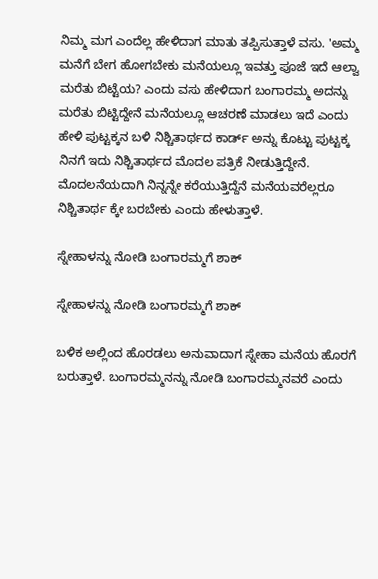ನಿಮ್ಮ ಮಗ ಎಂದೆಲ್ಲ ಹೇಳಿದಾಗ ಮಾತು ತಪ್ಪಿಸುತ್ತಾಳೆ ವಸು. 'ಅಮ್ಮ ಮನೆಗೆ ಬೇಗ ಹೋಗಬೇಕು ಮನೆಯಲ್ಲೂ ಇವತ್ತು ಪೂಜೆ ಇದೆ ಆಲ್ವಾ ಮರೆತು ಬಿಟ್ಟೆಯ? ಎಂದು ವಸು ಹೇಳಿದಾಗ ಬಂಗಾರಮ್ಮ ಅದನ್ನು ಮರೆತು ಬಿಟ್ಟಿದ್ದೇನೆ ಮನೆಯಲ್ಲೂ ಆಚರಣೆ ಮಾಡಲು ಇದೆ ಎಂದು ಹೇಳಿ ಪುಟ್ಟಕ್ಕನ ಬಳಿ ನಿಶ್ಚಿತಾರ್ಥದ ಕಾರ್ಡ್ ಅನ್ನು ಕೊಟ್ಟು ಪುಟ್ಟಕ್ಕ ನಿನಗೆ ಇದು ನಿಶ್ಚಿತಾರ್ಥದ ಮೊದಲ ಪತ್ರಿಕೆ ನೀಡುತ್ತಿದ್ದೇನೆ. ಮೊದಲನೆಯದಾಗಿ ನಿನ್ನನ್ನೇ ಕರೆಯುತ್ತಿದ್ದೆನೆ ಮನೆಯವರೆಲ್ಲರೂ ನಿಶ್ಚಿತಾರ್ಥ ಕ್ಕೇ ಬರಬೇಕು ಎಂದು ಹೇಳುತ್ತಾಳೆ.

ಸ್ನೇಹಾಳನ್ನು ನೋಡಿ ಬಂಗಾರಮ್ಮಗೆ ಶಾಕ್

ಸ್ನೇಹಾಳನ್ನು ನೋಡಿ ಬಂಗಾರಮ್ಮಗೆ ಶಾಕ್

ಬಳಿಕ ಅಲ್ಲಿಂದ ಹೊರಡಲು ಅನುವಾದಾಗ ಸ್ನೇಹಾ ಮನೆಯ ಹೊರಗೆ ಬರುತ್ತಾಳೆ. ಬಂಗಾರಮ್ಮನನ್ನು ನೋಡಿ ಬಂಗಾರಮ್ಮನವರೆ ಎಂದು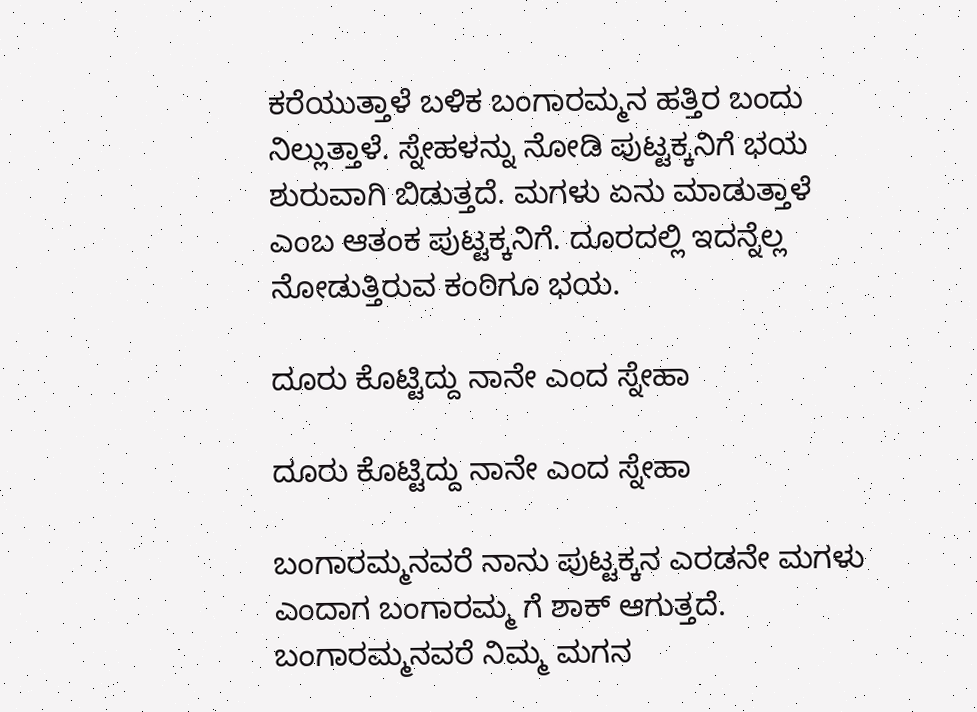ಕರೆಯುತ್ತಾಳೆ ಬಳಿಕ ಬಂಗಾರಮ್ಮನ ಹತ್ತಿರ ಬಂದು ನಿಲ್ಲುತ್ತಾಳೆ. ಸ್ನೇಹಳನ್ನು ನೋಡಿ ಪುಟ್ಟಕ್ಕನಿಗೆ ಭಯ ಶುರುವಾಗಿ ಬಿಡುತ್ತದೆ. ಮಗಳು ಏನು ಮಾಡುತ್ತಾಳೆ ಎಂಬ ಆತಂಕ ಪುಟ್ಟಕ್ಕನಿಗೆ. ದೂರದಲ್ಲಿ ಇದನ್ನೆಲ್ಲ ನೋಡುತ್ತಿರುವ ಕಂಠಿಗೂ ಭಯ.

ದೂರು ಕೊಟ್ಟಿದ್ದು ನಾನೇ ಎಂದ ಸ್ನೇಹಾ

ದೂರು ಕೊಟ್ಟಿದ್ದು ನಾನೇ ಎಂದ ಸ್ನೇಹಾ

ಬಂಗಾರಮ್ಮನವರೆ ನಾನು ಪುಟ್ಟಕ್ಕನ ಎರಡನೇ ಮಗಳು ಎಂದಾಗ ಬಂಗಾರಮ್ಮ ಗೆ ಶಾಕ್ ಆಗುತ್ತದೆ. ಬಂಗಾರಮ್ಮನವರೆ ನಿಮ್ಮ ಮಗನ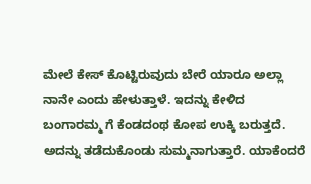ಮೇಲೆ ಕೇಸ್ ಕೊಟ್ಟಿರುವುದು ಬೇರೆ ಯಾರೂ ಅಲ್ಲಾ ನಾನೇ ಎಂದು ಹೇಳುತ್ತಾಳೆ. ಇದನ್ನು ಕೇಳಿದ ಬಂಗಾರಮ್ಮ ಗೆ ಕೆಂಡದಂಥ ಕೋಪ ಉಕ್ಕಿ ಬರುತ್ತದೆ. ಅದನ್ನು ತಡೆದುಕೊಂಡು ಸುಮ್ಮನಾಗುತ್ತಾರೆ. ಯಾಕೆಂದರೆ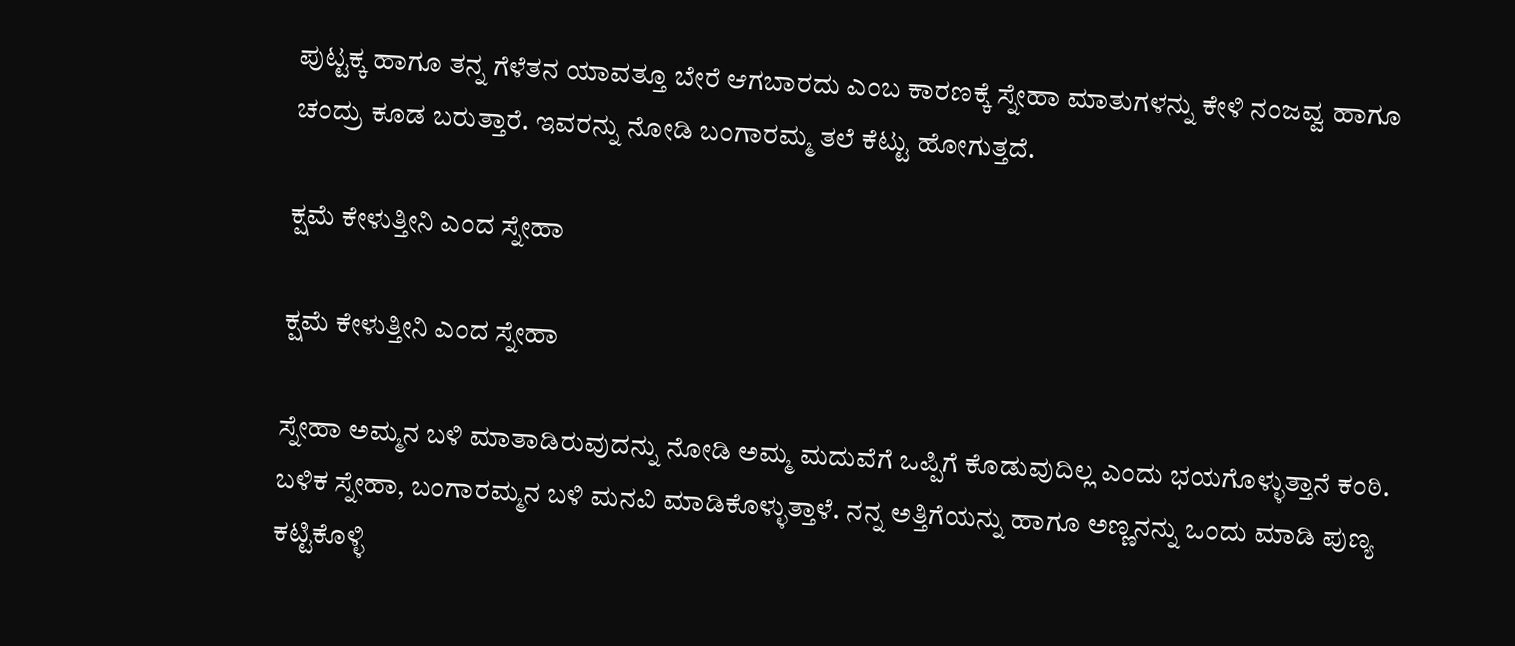ಪುಟ್ಟಕ್ಕ ಹಾಗೂ ತನ್ನ ಗೆಳೆತನ ಯಾವತ್ತೂ ಬೇರೆ ಆಗಬಾರದು ಎಂಬ ಕಾರಣಕ್ಕೆ ಸ್ನೇಹಾ ಮಾತುಗಳನ್ನು ಕೇಳಿ ನಂಜವ್ವ ಹಾಗೂ ಚಂದ್ರು ಕೂಡ ಬರುತ್ತಾರೆ. ಇವರನ್ನು ನೋಡಿ ಬಂಗಾರಮ್ಮ ತಲೆ ಕೆಟ್ಟು ಹೋಗುತ್ತದೆ.

ಕ್ಷಮೆ ಕೇಳುತ್ತೀನಿ ಎಂದ ಸ್ನೇಹಾ

ಕ್ಷಮೆ ಕೇಳುತ್ತೀನಿ ಎಂದ ಸ್ನೇಹಾ

ಸ್ನೇಹಾ ಅಮ್ಮನ ಬಳಿ ಮಾತಾಡಿರುವುದನ್ನು ನೋಡಿ ಅಮ್ಮ ಮದುವೆಗೆ ಒಪ್ಪಿಗೆ ಕೊಡುವುದಿಲ್ಲ ಎಂದು ಭಯಗೊಳ್ಳುತ್ತಾನೆ ಕಂಠಿ. ಬಳಿಕ ಸ್ನೇಹಾ, ಬಂಗಾರಮ್ಮನ ಬಳಿ ಮನವಿ ಮಾಡಿಕೊಳ್ಳುತ್ತಾಳೆ. ನನ್ನ ಅತ್ತಿಗೆಯನ್ನು ಹಾಗೂ ಅಣ್ಣನನ್ನು ಒಂದು ಮಾಡಿ ಪುಣ್ಯ ಕಟ್ಟಿಕೊಳ್ಳಿ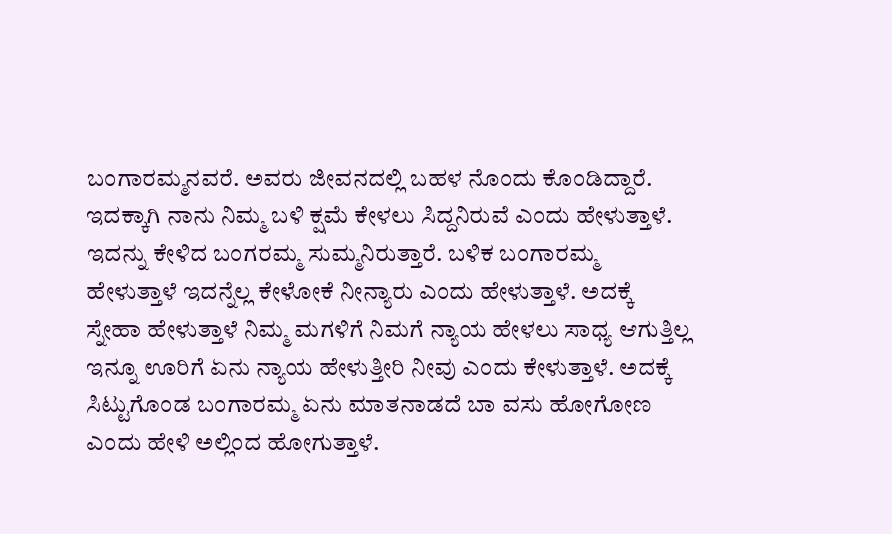ಬಂಗಾರಮ್ಮನವರೆ. ಅವರು ಜೀವನದಲ್ಲಿ ಬಹಳ ನೊಂದು ಕೊಂಡಿದ್ದಾರೆ. ಇದಕ್ಕಾಗಿ ನಾನು ನಿಮ್ಮ ಬಳಿ ಕ್ಷಮೆ ಕೇಳಲು ಸಿದ್ದನಿರುವೆ ಎಂದು ಹೇಳುತ್ತಾಳೆ. ಇದನ್ನು ಕೇಳಿದ ಬಂಗರಮ್ಮ ಸುಮ್ಮನಿರುತ್ತಾರೆ. ಬಳಿಕ ಬಂಗಾರಮ್ಮ ಹೇಳುತ್ತಾಳೆ ಇದನ್ನೆಲ್ಲ ಕೇಳೋಕೆ ನೀನ್ಯಾರು ಎಂದು ಹೇಳುತ್ತಾಳೆ. ಅದಕ್ಕೆ ಸ್ನೇಹಾ ಹೇಳುತ್ತಾಳೆ ನಿಮ್ಮ ಮಗಳಿಗೆ ನಿಮಗೆ ನ್ಯಾಯ ಹೇಳಲು ಸಾಧ್ಯ ಆಗುತ್ತಿಲ್ಲ ಇನ್ನೂ ಊರಿಗೆ ಏನು ನ್ಯಾಯ ಹೇಳುತ್ತೀರಿ ನೀವು ಎಂದು ಕೇಳುತ್ತಾಳೆ. ಅದಕ್ಕೆ ಸಿಟ್ಟುಗೊಂಡ ಬಂಗಾರಮ್ಮ ಏನು ಮಾತನಾಡದೆ ಬಾ ವಸು ಹೋಗೋಣ ಎಂದು ಹೇಳಿ ಅಲ್ಲಿಂದ ಹೋಗುತ್ತಾಳೆ.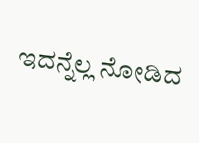ಇದನ್ನೆಲ್ಲ ನೋಡಿದ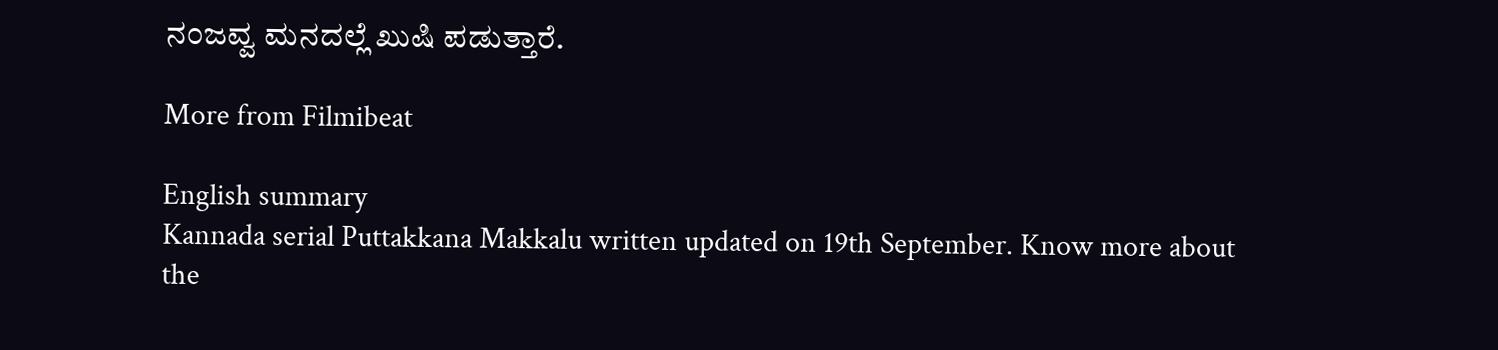ನಂಜವ್ವ ಮನದಲ್ಲೆ ಖುಷಿ ಪಡುತ್ತಾರೆ.

More from Filmibeat

English summary
Kannada serial Puttakkana Makkalu written updated on 19th September. Know more about the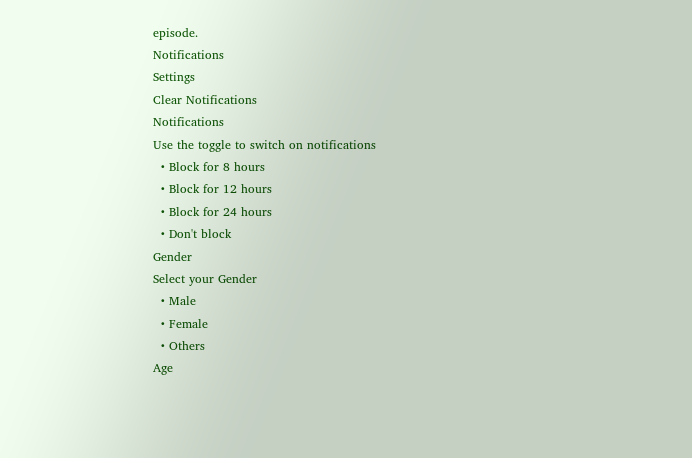episode.
Notifications
Settings
Clear Notifications
Notifications
Use the toggle to switch on notifications
  • Block for 8 hours
  • Block for 12 hours
  • Block for 24 hours
  • Don't block
Gender
Select your Gender
  • Male
  • Female
  • Others
Age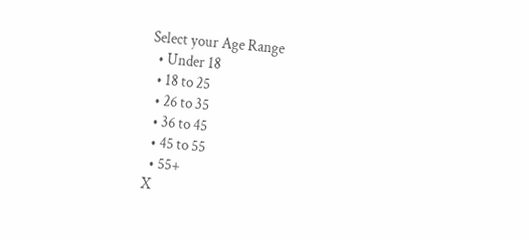Select your Age Range
  • Under 18
  • 18 to 25
  • 26 to 35
  • 36 to 45
  • 45 to 55
  • 55+
X